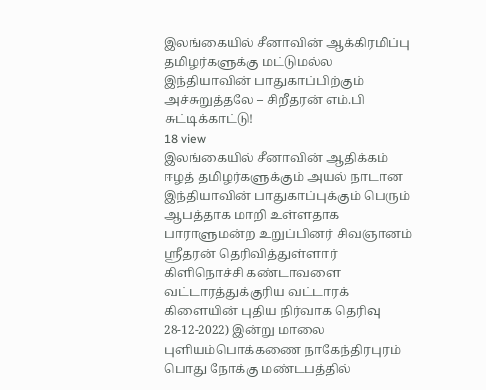இலங்கையில் சீனாவின் ஆக்கிரமிப்பு தமிழர்களுக்கு மட்டுமல்ல இந்தியாவின் பாதுகாப்பிற்கும் அச்சுறுத்தலே – சிறீதரன் எம்.பி சுட்டிக்காட்டு!
18 view
இலங்கையில் சீனாவின் ஆதிக்கம் ஈழத் தமிழர்களுக்கும் அயல் நாடான இந்தியாவின் பாதுகாப்புக்கும் பெரும் ஆபத்தாக மாறி உள்ளதாக பாராளுமன்ற உறுப்பினர் சிவஞானம் ஸ்ரீதரன் தெரிவித்துள்ளார் கிளிநொச்சி கண்டாவளை வட்டாரத்துக்குரிய வட்டாரக் கிளையின் புதிய நிர்வாக தெரிவு 28-12-2022) இன்று மாலை புளியம்பொக்கணை நாகேந்திரபுரம் பொது நோக்கு மண்டபத்தில்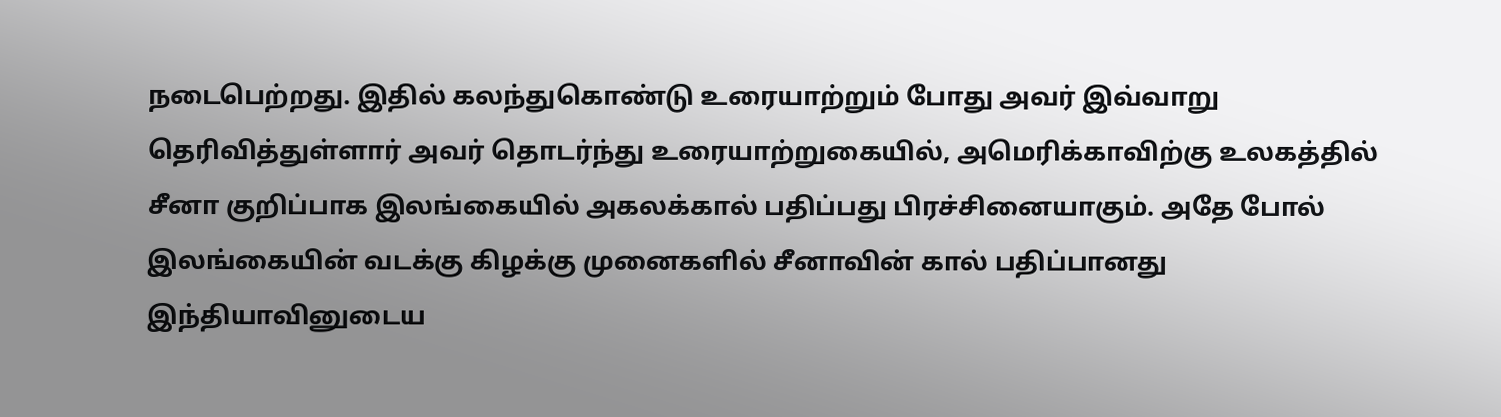நடைபெற்றது. இதில் கலந்துகொண்டு உரையாற்றும் போது அவர் இவ்வாறு தெரிவித்துள்ளார் அவர் தொடர்ந்து உரையாற்றுகையில், அமெரிக்காவிற்கு உலகத்தில் சீனா குறிப்பாக இலங்கையில் அகலக்கால் பதிப்பது பிரச்சினையாகும். அதே போல் இலங்கையின் வடக்கு கிழக்கு முனைகளில் சீனாவின் கால் பதிப்பானது இந்தியாவினுடைய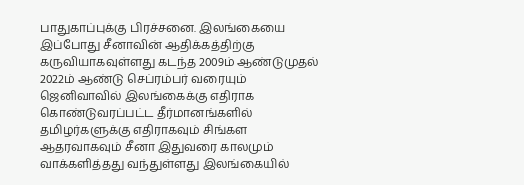பாதுகாப்புக்கு பிரச்சனை. இலங்கையை இப்போது சீனாவின் ஆதிக்கத்திற்கு கருவியாகவுள்ளது கடந்த 2009ம் ஆண்டுமுதல் 2022ம் ஆண்டு செப்ரம்பர் வரையும் ஜெனிவாவில் இலங்கைக்கு எதிராக கொண்டுவரப்பட்ட தீர்மானங்களில் தமிழர்களுக்கு எதிராகவும் சிங்கள ஆதரவாகவும் சீனா இதுவரை காலமும் வாக்களித்தது வந்துள்ளது இலங்கையில்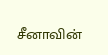சீனாவின்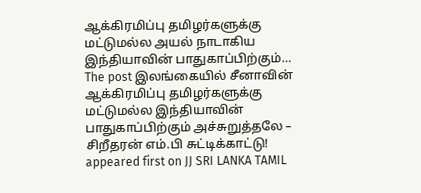ஆக்கிரமிப்பு தமிழர்களுக்கு மட்டுமல்ல அயல் நாடாகிய இந்தியாவின் பாதுகாப்பிற்கும்…
The post இலங்கையில் சீனாவின் ஆக்கிரமிப்பு தமிழர்களுக்கு மட்டுமல்ல இந்தியாவின் பாதுகாப்பிற்கும் அச்சுறுத்தலே – சிறீதரன் எம்.பி சுட்டிக்காட்டு! appeared first on JJ SRI LANKA TAMIL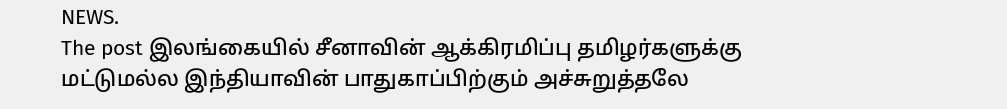NEWS.
The post இலங்கையில் சீனாவின் ஆக்கிரமிப்பு தமிழர்களுக்கு மட்டுமல்ல இந்தியாவின் பாதுகாப்பிற்கும் அச்சுறுத்தலே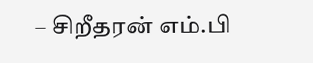– சிறீதரன் எம்.பி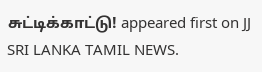சுட்டிக்காட்டு! appeared first on JJ SRI LANKA TAMIL NEWS.